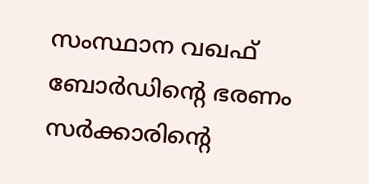സംസ്ഥാന വഖഫ് ബോർഡിൻ്റെ ഭരണം സർക്കാരിൻ്റെ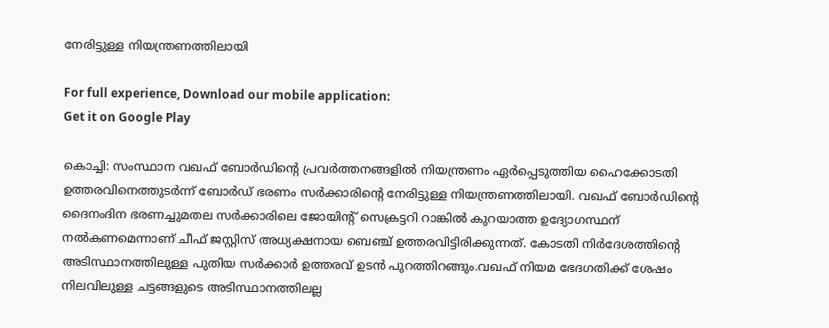നേരിട്ടുള്ള നിയന്ത്രണത്തിലായി

For full experience, Download our mobile application:
Get it on Google Play

കൊച്ചി: സംസ്ഥാന വഖഫ് ബോർഡിൻ്റെ പ്രവർത്തനങ്ങളിൽ നിയന്ത്രണം ഏർപ്പെടുത്തിയ ഹൈക്കോടതി ഉത്തരവിനെത്തുടർന്ന് ബോർഡ് ഭരണം സർക്കാരിൻ്റെ നേരിട്ടുള്ള നിയന്ത്രണത്തിലായി. വഖഫ് ബോർഡിൻ്റെ ദൈനംദിന ഭരണച്ചുമതല സർക്കാരിലെ ജോയിൻ്റ് സെക്രട്ടറി റാങ്കിൽ കുറയാത്ത ഉദ്യോഗസ്ഥന് നൽകണമെന്നാണ് ചീഫ് ജസ്റ്റിസ് അധ്യക്ഷനായ ബെഞ്ച് ഉത്തരവിട്ടിരിക്കുന്നത്. കോടതി നിർദേശത്തിൻ്റെ അടിസ്ഥാനത്തിലുള്ള പുതിയ സർക്കാർ ഉത്തരവ് ഉടൻ പുറത്തിറങ്ങും.വഖഫ് നിയമ ഭേദഗതിക്ക് ശേഷം നിലവിലുള്ള ചട്ടങ്ങളുടെ അടിസ്ഥാനത്തിലല്ല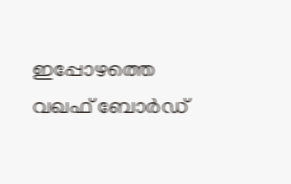ഇപ്പോഴത്തെ വഖഫ് ബോർഡ്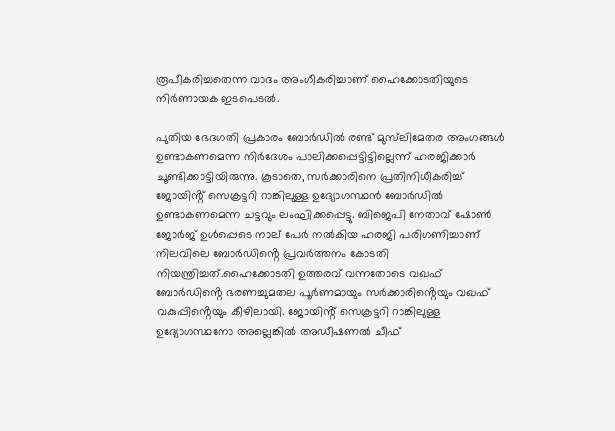രൂപീകരിച്ചതെന്ന വാദം അംഗീകരിച്ചാണ് ഹൈക്കോടതിയുടെ നിർണായക ഇടപെടൽ.

പുതിയ ഭേദഗതി പ്രകാരം ബോർഡിൽ രണ്ട് മുസ്‌ലിമേതര അംഗങ്ങൾ ഉണ്ടാകണമെന്ന നിർദേശം പാലിക്കപ്പെട്ടിട്ടില്ലെന്ന് ഹരജിക്കാർ ചൂണ്ടിക്കാട്ടിയിരുന്നു. കൂടാതെ, സർക്കാരിനെ പ്രതിനിധീകരിച്ച് ജോയിൻ്റ് സെക്രട്ടറി റാങ്കിലുള്ള ഉദ്യോഗസ്ഥൻ ബോർഡിൽ ഉണ്ടാകണമെന്ന ചട്ടവും ലംഘിക്കപ്പെട്ടു. ബിജെപി നേതാവ് ഷോൺ ജോർജ് ഉൾപ്പെടെ നാല് പേർ നൽകിയ ഹരജി പരിഗണിച്ചാണ് നിലവിലെ ബോർഡിൻ്റെ പ്രവർത്തനം കോടതി നിയന്ത്രിച്ചത്.ഹൈക്കോടതി ഉത്തരവ് വന്നതോടെ വഖഫ് ബോർഡിൻ്റെ ഭരണച്ചുമതല പൂർണമായും സർക്കാരിൻ്റെയും വഖഫ് വകുപ്പിൻ്റെയും കീഴിലായി. ജോയിൻ്റ് സെക്രട്ടറി റാങ്കിലുള്ള ഉദ്യോഗസ്ഥനോ അല്ലെങ്കിൽ അഡീഷണൽ ചീഫ്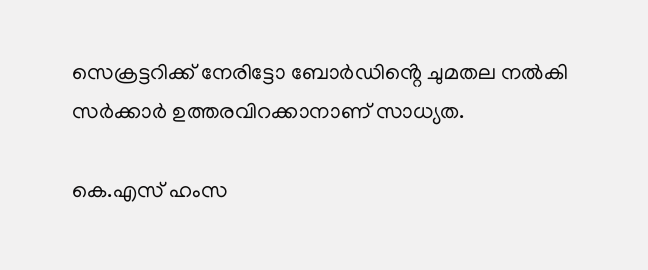സെക്രട്ടറിക്ക് നേരിട്ടോ ബോർഡിൻ്റെ ചുമതല നൽകി സർക്കാർ ഉത്തരവിറക്കാനാണ് സാധ്യത.

കെ.എസ് ഹംസ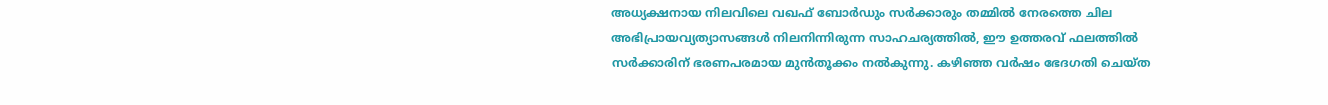അധ്യക്ഷനായ നിലവിലെ വഖഫ് ബോർഡും സർക്കാരും തമ്മിൽ നേരത്തെ ചില അഭിപ്രായവ്യത്യാസങ്ങൾ നിലനിന്നിരുന്ന സാഹചര്യത്തിൽ, ഈ ഉത്തരവ് ഫലത്തിൽ സർക്കാരിന് ഭരണപരമായ മുൻതൂക്കം നൽകുന്നു. കഴിഞ്ഞ വർഷം ഭേദഗതി ചെയ്ത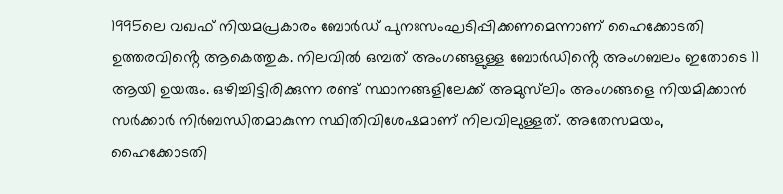1995ലെ വഖഫ് നിയമപ്രകാരം ബോർഡ് പുനഃസംഘടിപ്പിക്കണമെന്നാണ് ഹൈക്കോടതി ഉത്തരവിൻ്റെ ആകെത്തുക. നിലവിൽ ഒമ്പത് അംഗങ്ങളുള്ള ബോർഡിൻ്റെ അംഗബലം ഇതോടെ 11 ആയി ഉയരും. ഒഴിച്ചിട്ടിരിക്കുന്ന രണ്ട് സ്ഥാനങ്ങളിലേക്ക് അമുസ്‌ലിം അംഗങ്ങളെ നിയമിക്കാൻ സർക്കാർ നിർബന്ധിതമാകുന്ന സ്ഥിതിവിശേഷമാണ് നിലവിലുള്ളത്. അതേസമയം, ഹൈക്കോടതി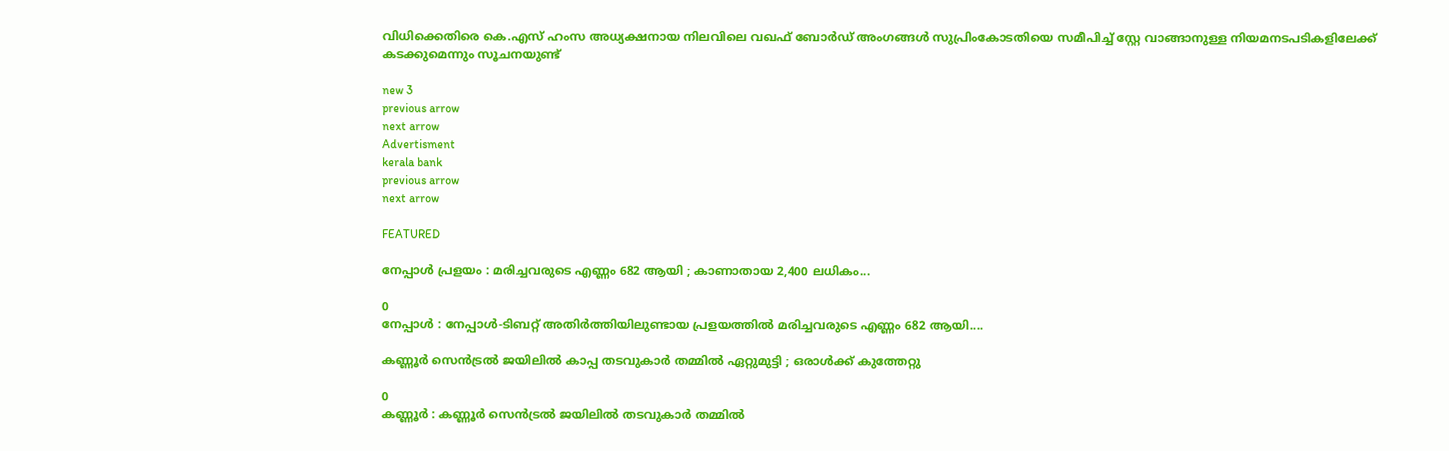വിധിക്കെതിരെ കെ.എസ് ഹംസ അധ്യക്ഷനായ നിലവിലെ വഖഫ് ബോർഡ് അംഗങ്ങൾ സുപ്രിംകോടതിയെ സമീപിച്ച് സ്റ്റേ വാങ്ങാനുള്ള നിയമനടപടികളിലേക്ക് കടക്കുമെന്നും സൂചനയുണ്ട്

new 3
previous arrow
next arrow
Advertisment
kerala bank
previous arrow
next arrow

FEATURED

നേപ്പാള്‍ പ്രളയം : മരിച്ചവരുടെ എണ്ണം 682 ആയി ; കാണാതായ 2,400 ലധികം...

0
നേപ്പാള്‍ : നേപ്പാള്‍-ടിബറ്റ് അതിര്‍ത്തിയിലുണ്ടായ പ്രളയത്തില്‍ മരിച്ചവരുടെ എണ്ണം 682 ആയി....

കണ്ണൂർ സെൻട്രൽ ജയിലിൽ കാപ്പ തടവുകാർ തമ്മിൽ ഏറ്റുമുട്ടി ; ഒരാൾക്ക് കുത്തേറ്റു

0
കണ്ണൂർ : കണ്ണൂർ സെൻട്രൽ ജയിലിൽ തടവുകാർ തമ്മിൽ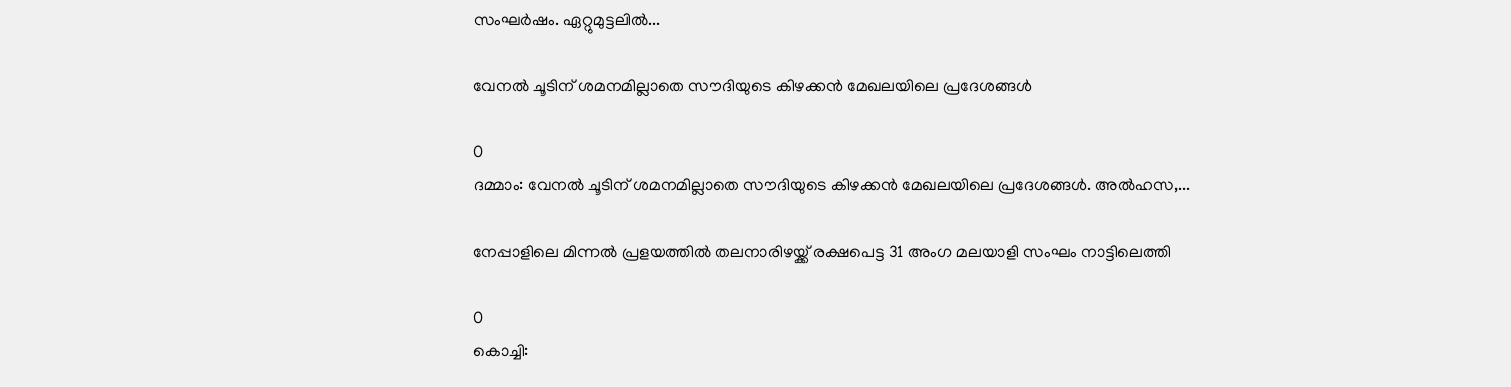സംഘർഷം. ഏറ്റുമുട്ടലിൽ...

വേനല്‍ ചൂടിന് ശമനമില്ലാതെ സൗദിയുടെ കിഴക്കന്‍ മേഖലയിലെ പ്രദേശങ്ങള്‍

0
ദമ്മാം: വേനല്‍ ചൂടിന് ശമനമില്ലാതെ സൗദിയുടെ കിഴക്കന്‍ മേഖലയിലെ പ്രദേശങ്ങള്‍. അല്‍ഹസ,...

നേപ്പാളിലെ മിന്നൽ പ്രളയത്തിൽ തലനാരിഴയ്ക്ക് രക്ഷപെട്ട 31 അംഗ മലയാളി സംഘം നാട്ടിലെത്തി

0
കൊച്ചി: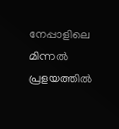നേപ്പാളിലെ മിന്നൽ പ്രളയത്തിൽ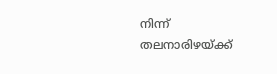നിന്ന് തലനാരിഴയ്ക്ക്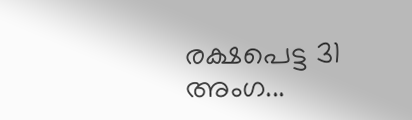രക്ഷപെട്ട 31 അംഗ...